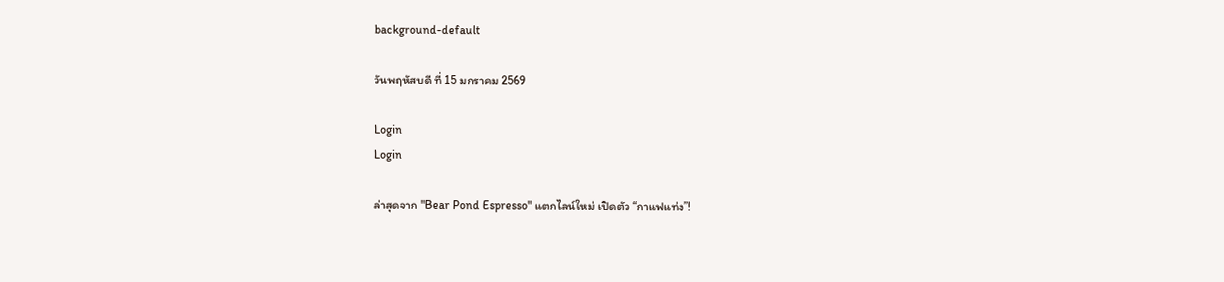background-default

วันพฤหัสบดี ที่ 15 มกราคม 2569

Login
Login

ล่าสุดจาก "Bear Pond Espresso" แตกไลน์ใหม่ เปิดตัว “กาแฟแท่ง”!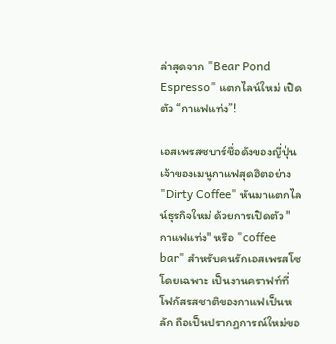ล่าสุดจาก "Bear Pond Espresso" แตกไลน์ใหม่ เปิดตัว “กาแฟแท่ง”!

เอสเพรสซบาร์ชื่อดังของญี่ปุ่น เจ้าของเมนูกาแฟสุดฮิตอย่าง "Dirty Coffee" หันมาแตกไลน์ธุรกิจใหม่ ด้วยการเปิดตัว "กาแฟแท่ง" หรือ "coffee bar" สำหรับคนรักเอสเพรสโซโดยเฉพาะ เป็นงานคราฟท์ที่โฟกัสรสชาติของกาแฟเป็นหลัก ถือเป็นปรากฏการณ์ใหม่ขอ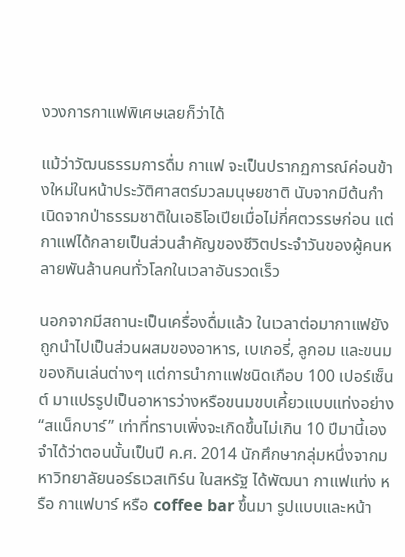งวงการกาแฟพิเศษเลยก็ว่าได้

แม้ว่าวัฒนธรรมการดื่ม กาแฟ จะเป็นปรากฏการณ์ค่อนข้างใหม่ในหน้าประวัติศาสตร์มวลมนุษยชาติ นับจากมีต้นกำเนิดจากป่าธรรมชาติในเอธิโอเปียเมื่อไม่กี่ศตวรรษก่อน แต่กาแฟได้กลายเป็นส่วนสำคัญของชีวิตประจำวันของผู้คนหลายพันล้านคนทั่วโลกในเวลาอันรวดเร็ว

นอกจากมีสถานะเป็นเครื่องดื่มแล้ว ในเวลาต่อมากาแฟยังถูกนำไปเป็นส่วนผสมของอาหาร, เบเกอรี่, ลูกอม และขนมของกินเล่นต่างๆ แต่การนำกาแฟชนิดเกือบ 100 เปอร์เซ็นต์ มาแปรรูปเป็นอาหารว่างหรือขนมขบเคี้ยวแบบแท่งอย่าง “สแน็กบาร์” เท่าที่ทราบเพิ่งจะเกิดขึ้นไม่เกิน 10 ปีมานี้เอง จำได้ว่าตอนนั้นเป็นปี ค.ศ. 2014 นักศึกษากลุ่มหนึ่งจากมหาวิทยาลัยนอร์ธเวสเทิร์น ในสหรัฐ ได้พัฒนา กาแฟแท่ง หรือ กาแฟบาร์ หรือ coffee bar ขึ้นมา รูปแบบและหน้า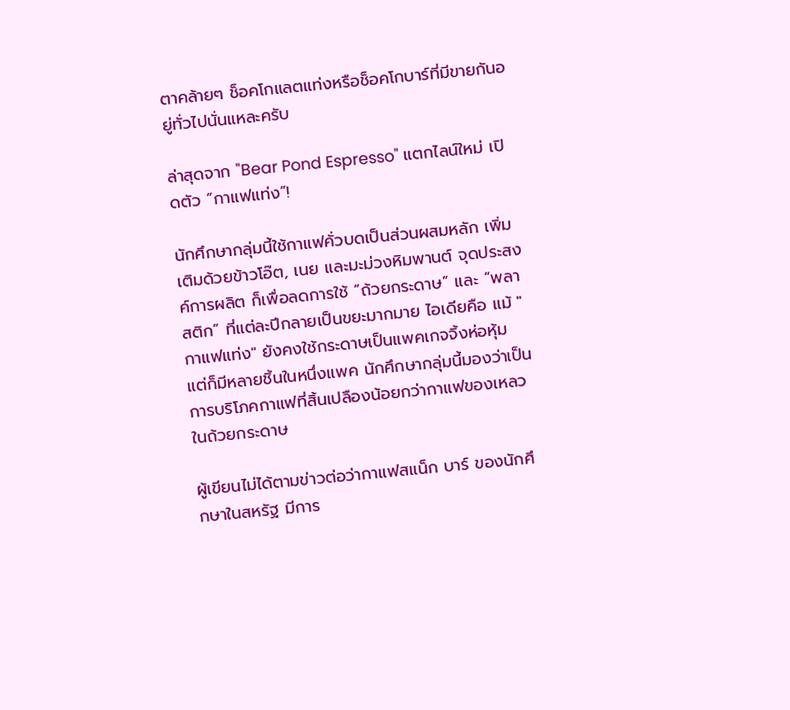ตาคล้ายๆ ช็อคโกแลตแท่งหรือช็อคโกบาร์ที่มีขายกันอยู่ทั่วไปนั่นแหละครับ

ล่าสุดจาก "Bear Pond Espresso" แตกไลน์ใหม่ เปิดตัว “กาแฟแท่ง”!

นักศึกษากลุ่มนี้ใช้กาแฟคั่วบดเป็นส่วนผสมหลัก เพิ่มเติมด้วยข้าวโอ๊ต, เนย และมะม่วงหิมพานต์ จุดประสงค์การผลิต ก็เพื่อลดการใช้ “ถ้วยกระดาษ” และ “พลาสติก” ที่แต่ละปีกลายเป็นขยะมากมาย ไอเดียคือ แม้ "กาแฟแท่ง" ยังคงใช้กระดาษเป็นแพคเกจจิ้งห่อหุ้ม แต่ก็มีหลายชิ้นในหนึ่งแพค นักศึกษากลุ่มนี้มองว่าเป็นการบริโภคกาแฟที่สิ้นเปลืองน้อยกว่ากาแฟของเหลวในถ้วยกระดาษ

ผู้เขียนไม่ได้ตามข่าวต่อว่ากาแฟสแน็ก บาร์ ของนักศึกษาในสหรัฐ มีการ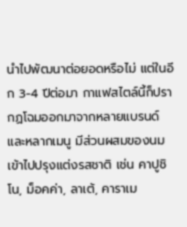นำไปพัฒนาต่อยอดหรือไม่ แต่ในอีก 3-4 ปีต่อมา กาแฟสไตล์นี้ก็ปรากฏโฉมออกมาจากหลายแบรนด์และหลากเมนู มีส่วนผสมของนมเข้าไปปรุงแต่งรสชาติ เช่น คาปูชิโน, ม็อคค่า, ลาเต้, คาราเม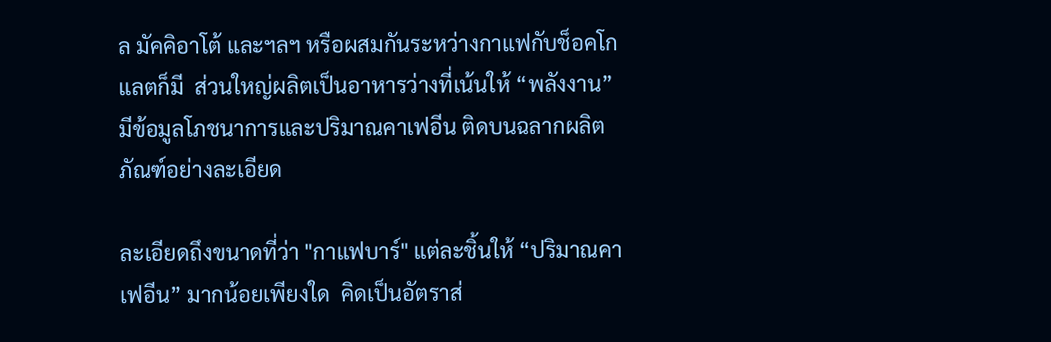ล มัคคิอาโต้ และฯลฯ หรือผสมกันระหว่างกาแฟกับช็อคโกแลตก็มี  ส่วนใหญ่ผลิตเป็นอาหารว่างที่เน้นให้ “พลังงาน” มีข้อมูลโภชนาการและปริมาณคาเฟอีน ติดบนฉลากผลิตภัณฑ์อย่างละเอียด

ละเอียดถึงขนาดที่ว่า "กาแฟบาร์" แต่ละชิ้นให้ “ปริมาณคาเฟอีน” มากน้อยเพียงใด  คิดเป็นอัตราส่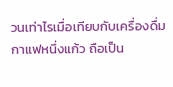วนเท่าไรเมื่อเทียบกับเครื่องดื่มกาแฟหนึ่งแก้ว ถือเป็น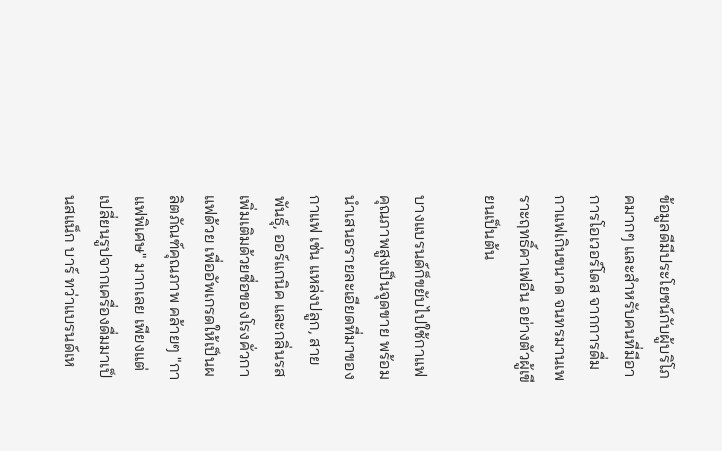ข้อมูลดีมีประโยชน์กับผู้บริโภคมากๆ และสำหรับคนที่มีอาการโอเวอร์โดส จากการดื่มกาแฟเกินขนาด จนทรมานเพราะฤทธิ์คาเฟอีน อย่างตัวผู้เขียนเป็นต้น

บางแบรนด์ก็ขยับไปใช้กาแฟคุณภาพสูงเป็นจุดขาย พร้อมนำเสนอรายละเอียดที่มาของกาแฟ เช่น แหล่งปลูก, สายพันธุ์, ออร์แกนิค และกลิ่นรส เพิ่มเติมด้วยชื่อของโรงคั่วกาแฟด้วย เพื่ออัพเกรดให้เป็นผลิตภัณฑ์คุณภาพ คล้ายๆ "กาแฟพิเศษ" มากเลย เพียงแต่เปลี่ยนรูปจากเครื่องดื่มมาเป็นสแน็ก บาร์ ทว่าแบรนด์เห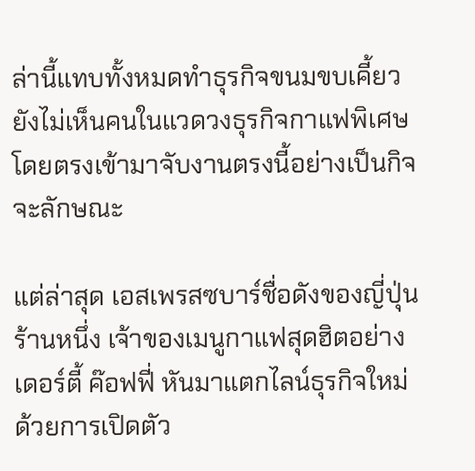ล่านี้แทบทั้งหมดทำธุรกิจขนมขบเคี้ยว ยังไม่เห็นคนในแวดวงธุรกิจกาแฟพิเศษโดยตรงเข้ามาจับงานตรงนี้อย่างเป็นกิจจะลักษณะ

แต่ล่าสุด เอสเพรสซบาร์ชื่อดังของญี่ปุ่นร้านหนึ่ง เจ้าของเมนูกาแฟสุดฮิตอย่าง เดอร์ตี้ ค๊อฟฟี่ หันมาแตกไลน์ธุรกิจใหม่ ด้วยการเปิดตัว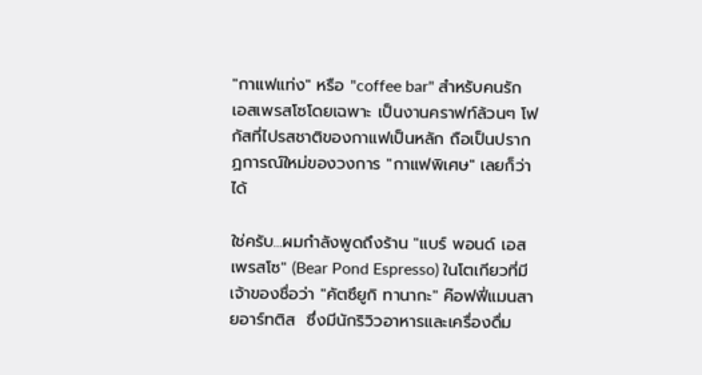"กาแฟแท่ง" หรือ "coffee bar" สำหรับคนรักเอสเพรสโซโดยเฉพาะ เป็นงานคราฟท์ล้วนๆ โฟกัสที่ไปรสชาติของกาแฟเป็นหลัก ถือเป็นปรากฏการณ์ใหม่ของวงการ "กาแฟพิเศษ" เลยก็ว่าได้

ใช่ครับ...ผมกำลังพูดถึงร้าน "แบร์ พอนด์ เอสเพรสโซ" (Bear Pond Espresso) ในโตเกียวที่มีเจ้าของชื่อว่า "คัตซึยูกิ ทานากะ" ค๊อฟฟี่แมนสายอาร์ทติส  ซึ่งมีนักริวิวอาหารและเครื่องดื่ม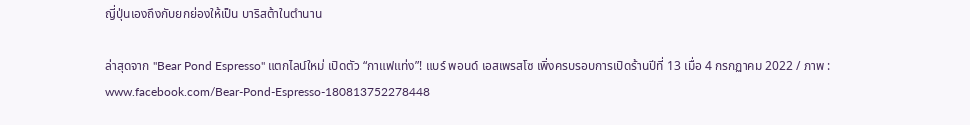ญี่ปุ่นเองถึงกับยกย่องให้เป็น บาริสต้าในตำนาน

ล่าสุดจาก "Bear Pond Espresso" แตกไลน์ใหม่ เปิดตัว “กาแฟแท่ง”! แบร์ พอนด์ เอสเพรสโซ เพิ่งครบรอบการเปิดร้านปีที่ 13 เมื่อ 4 กรกฏาคม 2022 / ภาพ : www.facebook.com/Bear-Pond-Espresso-180813752278448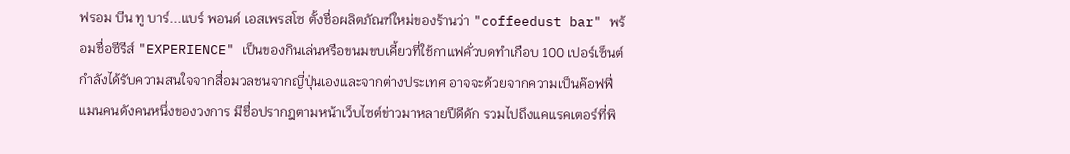ฟรอม บีน ทู บาร์...แบร์ พอนด์ เอสเพรสโซ ตั้งชื่อผลิตภัณฑ์ใหม่ของร้านว่า "coffeedust bar" พร้อมชื่อซีรีส์ "EXPERIENCE" เป็นของกินเล่นหรือขนมขบเคี้ยวที่ใช้กาแฟคั่วบดทำเกือบ 100 เปอร์เซ็นต์ กำลังได้รับความสนใจจากสื่อมวลชนจากญี่ปุ่นเองและจากต่างประเทศ อาจจะด้วยจากความเป็นค๊อฟฟี่แมนคนดังคนหนึ่งของวงการ มีชื่อปรากฎตามหน้าเว็บไซต์ข่าวมาหลายปีดีดัก รวมไปถึงแคแรคเตอร์ที่พิ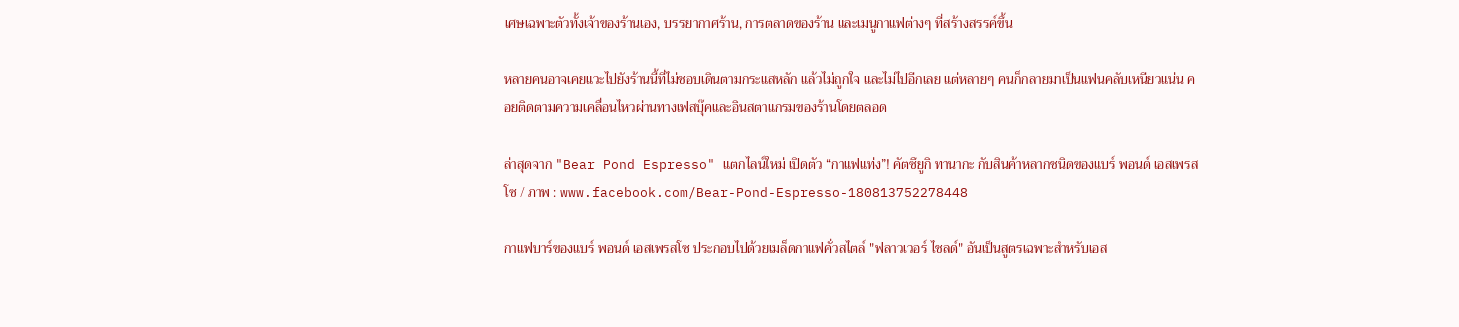เศษเฉพาะตัวทั้งเจ้าของร้านเอง, บรรยากาศร้าน, การตลาดของร้าน และเมนูกาแฟต่างๆ ที่สร้างสรรค์ขึ้น

หลายคนอาจเคยแวะไปยังร้านนี้ที่ไม่ชอบเดินตามกระแสหลัก แล้วไม่ถูกใจ และไม่ไปอีกเลย แต่หลายๆ คนก็กลายมาเป็นแฟนคลับเหนียวแน่น คอยติดตามความเคลื่อนไหวผ่านทางเฟสบุ๊คและอินสตาแกรมของร้านโดยตลอด

ล่าสุดจาก "Bear Pond Espresso" แตกไลน์ใหม่ เปิดตัว “กาแฟแท่ง”! คัตซึยูกิ ทานากะ กับสินค้าหลากชนิดของแบร์ พอนด์ เอสเพรสโซ / ภาพ : www.facebook.com/Bear-Pond-Espresso-180813752278448

กาแฟบาร์ของแบร์ พอนด์ เอสเพรสโซ ประกอบไปด้วยเมล็ดกาแฟคั่วสไตล์ "ฟลาวเวอร์ ไชลด์" อันเป็นสูตรเฉพาะสำหรับเอส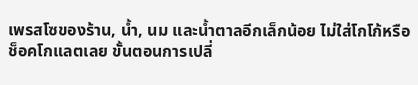เพรสโซของร้าน, น้ำ, นม และน้ำตาลอีกเล็กน้อย ไม่ใส่โกโก้หรือช็อคโกแลตเลย ขั้นตอนการเปลี่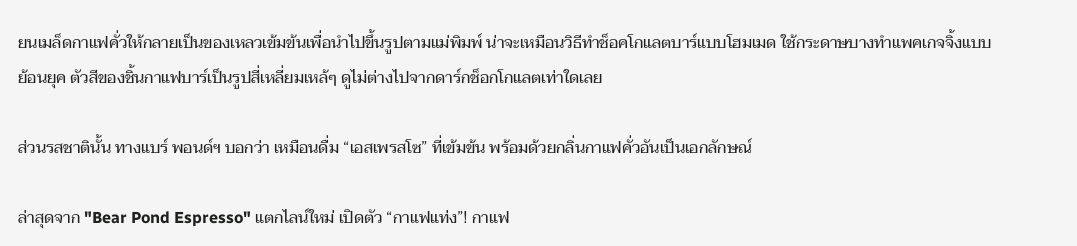ยนเมล็ดกาแฟคั่วให้กลายเป็นของเหลวเข้มข้นเพื่อนำไปขึ้นรูปตามแม่พิมพ์ น่าจะเหมือนวิธีทำช็อคโกแลตบาร์แบบโฮมเมด ใช้กระดาษบางทำแพคเกจจิ้งแบบย้อนยุค ตัวสีของชิ้นกาแฟบาร์เป็นรูปสี่เหลี่ยมเหล้ๆ ดูไม่ต่างไปจากดาร์กช็อกโกแลตเท่าใดเลย

ส่วนรสชาตินั้น ทางแบร์ พอนด์ฯ บอกว่า เหมือนดื่ม “เอสเพรสโซ” ที่เข้มข้น พร้อมด้วยกลิ่นกาแฟคั่วอันเป็นเอกลักษณ์

ล่าสุดจาก "Bear Pond Espresso" แตกไลน์ใหม่ เปิดตัว “กาแฟแท่ง”! กาแฟ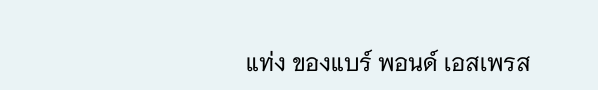แท่ง ของแบร์ พอนด์ เอสเพรส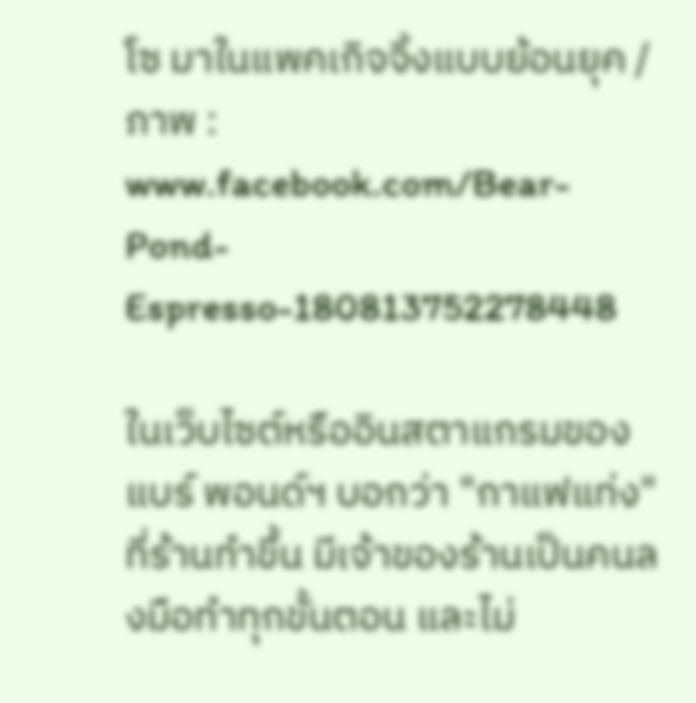โซ มาในแพคเกิจจิ้งแบบย้อนยุค / ภาพ : www.facebook.com/Bear-Pond-Espresso-180813752278448

ในเว็บไซต์หรืออินสตาแกรมของแบร์ พอนด์ฯ บอกว่า "กาแฟแท่ง" ที่ร้านทำขึ้น มีเจ้าของร้านเป็นคนลงมือทำทุกขั้นตอน และไม่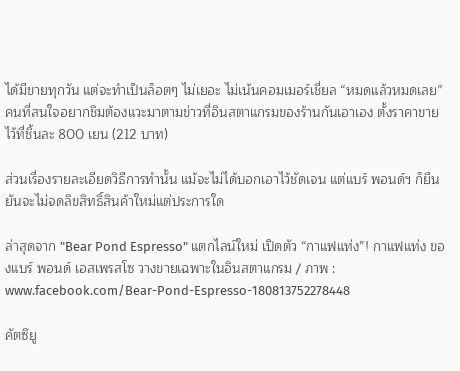ได้มีขายทุกวัน แต่จะทำเป็นล็อตๆ ไม่เยอะ ไม่เน้นคอมเมอร์เชี่ยล “หมดแล้วหมดเลย” คนที่สนใจอยากชิมต้องแวะมาตามข่าวที่อินสตาแกรมของร้านกันเอาเอง ตั้งราคาขายไว้ที่ชิ้นละ 800 เยน (212 บาท)

ส่วนเรื่องรายละเอียดวิธีการทำนั้น แม้จะไม่ได้บอกเอาไว้ชัดเจน แต่แบร์ พอนด์ฯ ก็ยืนยันจะไม่จดลิขสิทธิ์สินค้าใหม่แต่ประการใด

ล่าสุดจาก "Bear Pond Espresso" แตกไลน์ใหม่ เปิดตัว “กาแฟแท่ง”! กาแฟแท่ง ของแบร์ พอนด์ เอสเพรสโซ วางขายเฉพาะในอินสตาแกรม / ภาพ : www.facebook.com/Bear-Pond-Espresso-180813752278448

คัตซึยู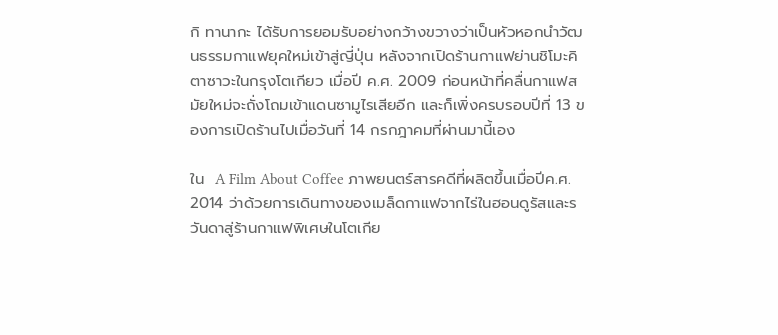กิ ทานากะ ได้รับการยอมรับอย่างกว้างขวางว่าเป็นหัวหอกนำวัฒนธรรมกาแฟยุคใหม่เข้าสู่ญี่ปุ่น หลังจากเปิดร้านกาแฟย่านชิโมะคิตาซาวะในกรุงโตเกียว เมื่อปี ค.ศ. 2009 ก่อนหน้าที่คลื่นกาแฟสมัยใหม่จะถั่งโถมเข้าแดนซามูไรเสียอีก และก็เพิ่งครบรอบปีที่ 13 ของการเปิดร้านไปเมื่อวันที่ 14 กรกฎาคมที่ผ่านมานี้เอง

ใน  A Film About Coffee ภาพยนตร์สารคดีที่ผลิตขึ้นเมื่อปีค.ศ. 2014 ว่าด้วยการเดินทางของเมล็ดกาแฟจากไร่ในฮอนดูรัสและรวันดาสู่ร้านกาแฟพิเศษในโตเกีย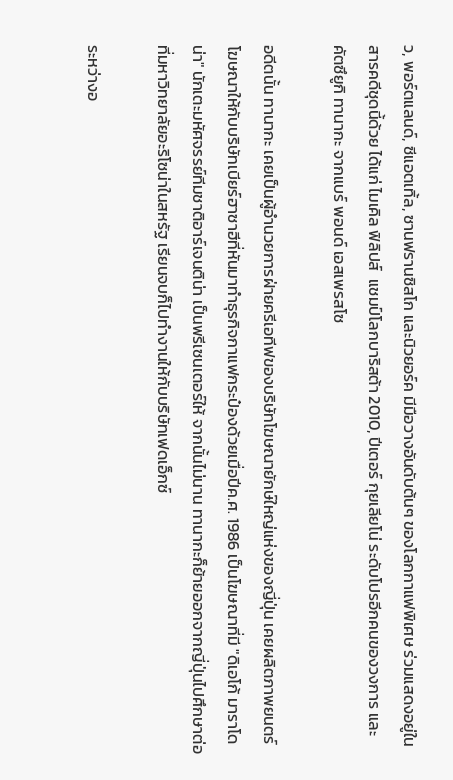ว, พอร์ตแลนด์, ซีแอตเทิ้ล, ซานฟรานซิสโก และนิวยอร์ค มีมือวางอันดับต้นๆ ของโลกกาแฟพิเศษ ร่วมแสดงอยู่ในสารคดีชุดนี้ด้วย ได้แก่ ไมเคิล ฟิลิปส์  แชมป์โลกบาริสต้า 2010, ปีเตอร์ กุยเลียโน่ ระดับโปรอีกคนของวงการ และคัตซึยูกิ ทานากะ จากแบร์ พอนด์ เอสเพรสโซ

อดีตนั้น ทานากะ เคยเป็นผู้อำนวยการฝ่ายครีเอทีฟของบริษัทโฆษณายักษ์ใหญ่แห่งของญี่ปุ่น เคยผลิตภาพยนตร์โฆษณาให้กับบริษัทเบียร์ฮาซาฮีที่หันมาทำธุรกิจกาแฟกระป๋องด้วยเมื่อปีค.ศ. 1986 เป็นโฆษณาที่มี "ดิเอโก้ มาราโดน่า" นักเตะมหัศจรรย์ทีมชาติอาร์เจนติน่า เป็นพรีเซนเตอร์ให้ จากนั้นไม่นาน ทานากะก็ย้ายออกจากญี่ปุ่นไปศึกษาต่อที่มหาวิทยาลัยอะริโซน่าในสหรัฐ เรียนจบก็ไปทำงานให้กับบริษัทเฟดเอ็กซ์

ระหว่างอ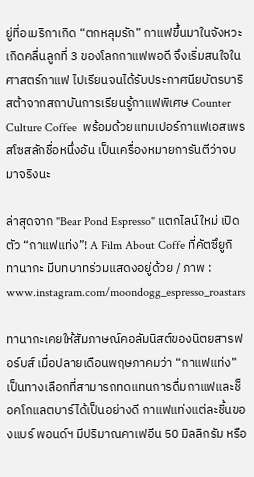ยู่ที่อเมริกาเกิด “ตกหลุมรัก” กาแฟขึ้นมาในจังหวะเกิดคลื่นลูกที่ 3 ของโลกกาแฟพอดี จึงเริ่มสนใจในศาสตร์กาแฟ ไปเรียนจนได้รับประกาศนียบัตรบาริสต้าจากสถาบันการเรียนรู้กาแฟพิเศษ Counter Culture Coffee  พร้อมด้วยแทมเปอร์กาแฟเอสเพรสโซสลักชื่อหนึ่งอัน เป็นเครื่องหมายการันตีว่าจบมาจริงนะ

ล่าสุดจาก "Bear Pond Espresso" แตกไลน์ใหม่ เปิดตัว “กาแฟแท่ง”! A Film About Coffe ที่คัตซึยูกิ ทานากะ มีบทบาทร่วมแสดงอยู่ด้วย / ภาพ : www.instagram.com/moondogg_espresso_roastars

ทานากะเคยให้สัมภาษณ์คอลัมนิสต์ของนิตยสารฟอร์บส์ เมื่อปลายเดือนพฤษภาคมว่า “กาแฟแท่ง” เป็นทางเลือกที่สามารถทดแทนการดื่มกาแฟและช็อคโกแลตบาร์ได้เป็นอย่างดี กาแฟแท่งแต่ละชิ้นของแบร์ พอนด์ฯ มีปริมาณคาเฟอีน 50 มิลลิกรัม หรือ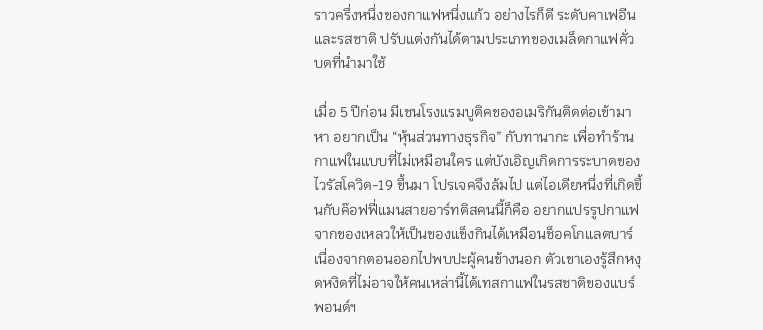ราวครึ่งหนึ่งของกาแฟหนึ่งแก้ว อย่างไรก็ดี ระดับคาเฟอีนและรสชาติ ปรับแต่งกันได้ตามประเภทของเมล็ดกาแฟคั่วบดที่นำมาใช้

เมื่อ 5 ปีก่อน มีเชนโรงแรมบูติคของอเมริกันติดต่อเข้ามาหา อยากเป็น “หุ้นส่วนทางธุรกิจ” กับทานากะ เพื่อทำร้านกาแฟในแบบที่ไม่เหมือนใคร แต่บังเอิญเกิดการระบาดของไวรัสโควิด-19 ขึ้นมา โปรเจคจึงล้มไป แต่ไอเดียหนึ่งที่เกิดขึ้นกับค๊อฟฟี่แมนสายอาร์ทติสคนนี้ก็คือ อยากแปรรูปกาแฟจากของเหลวให้เป็นของแข็งกินได้เหมือนช็อคโกแลตบาร์ เนื่องจากตอนออกไปพบปะผู้คนข้างนอก ตัวเขาเองรู้สึกหงุดหงิดที่ไม่อาจให้คนเหล่านี้ได้เทสกาแฟในรสชาติของแบร์ พอนด์ฯ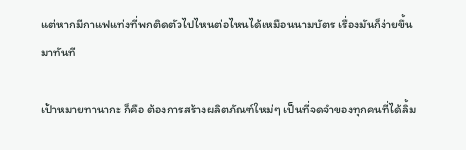แต่หากมีกาแฟแท่งที่พกติดตัวไปไหนต่อไหนได้เหมือนนามบัตร เรื่องมันก็ง่ายขึ้นมาทันที

เป้าหมายทานากะ ก็คือ ต้องการสร้างผลิตภัณฑ์ใหม่ๆ เป็นที่จดจำของทุกคนที่ได้ลิ้ม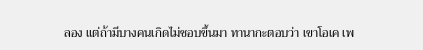ลอง แต่ถ้ามีบางคนเกิดไม่ชอบขึ้นมา ทานากะตอบว่า เขาโอเค เพ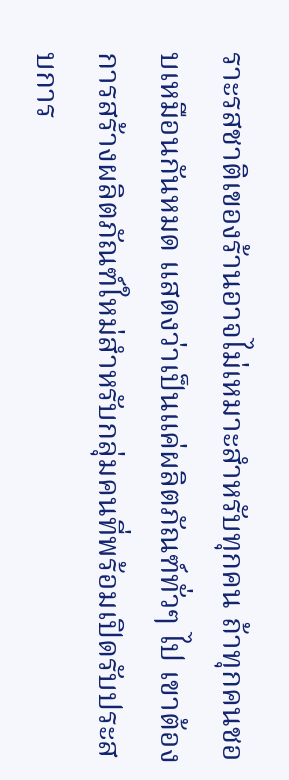ราะรสชาติเของร้านอาจไม่เหมาะสำหรับทุกคน ถ้าทุกคนชอบเหมือนกันหมด แสดงว่าเป็นแค่ผลิตภัณฑ์ทั่วๆ ไป เขาต้องการสร้างผลิตภัณฑ์ใหม่สำหรับกลุ่มคนที่พร้อมเปิดรับประสบการ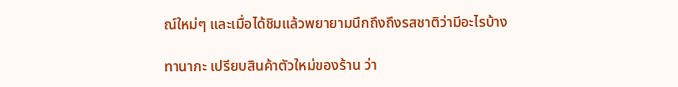ณ์ใหม่ๆ และเมื่อได้ชิมแล้วพยายามนึกถึงถึงรสชาติว่ามีอะไรบ้าง

ทานากะ เปรียบสินค้าตัวใหม่ของร้าน ว่า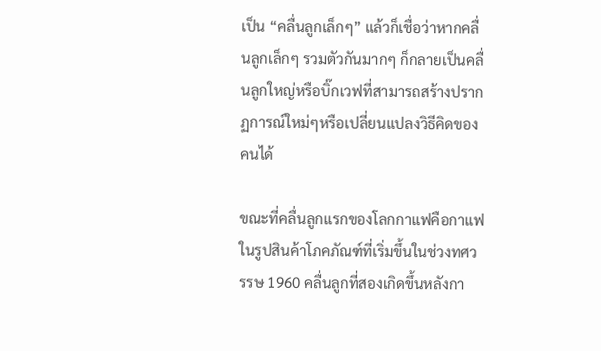เป็น “คลื่นลูกเล็กๆ” แล้วก็เชื่อว่าหากคลื่นลูกเล็กๆ รวมตัวกันมากๆ ก็กลายเป็นคลื่นลูกใหญ่หรือบิ๊กเวฟที่สามารถสร้างปรากฏการณ์ใหม่ๆหรือเปลี่ยนแปลงวิธีคิดของคนได้

ขณะที่คลื่นลูกแรกของโลกกาแฟคือกาแฟในรูปสินค้าโภคภัณฑ์ที่เริ่มขึ้นในช่วงทศวรรษ 1960 คลื่นลูกที่สองเกิดขึ้นหลังกา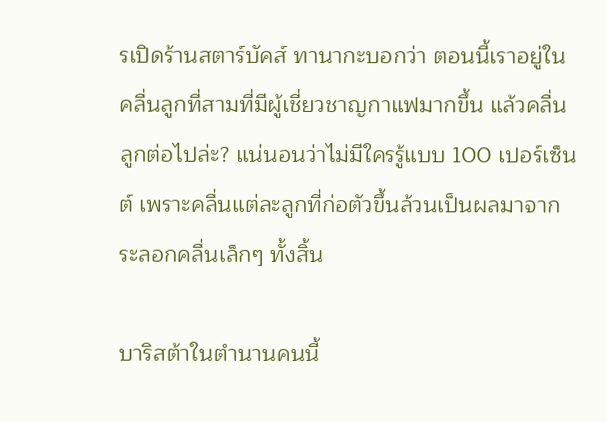รเปิดร้านสตาร์บัคส์ ทานากะบอกว่า ตอนนี้เราอยู่ในคลื่นลูกที่สามที่มีผู้เชี่ยวชาญกาแฟมากขึ้น แล้วคลื่นลูกต่อไปล่ะ? แน่นอนว่าไม่มีใครรู้แบบ 100 เปอร์เซ็นต์ เพราะคลื่นแต่ละลูกที่ก่อตัวขึ้นล้วนเป็นผลมาจากระลอกคลื่นเล็กๆ ทั้งสิ้น

บาริสต้าในตำนานคนนี้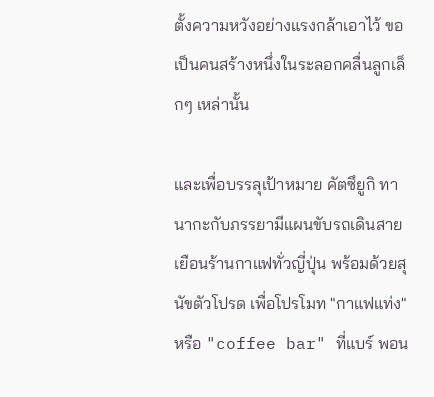ตั้งความหวังอย่างแรงกล้าเอาไว้ ขอเป็นคนสร้างหนึ่งในระลอกคลื่นลูกเล็กๆ เหล่านั้น

และเพื่อบรรลุเป้าหมาย คัตซึยูกิ ทานากะกับภรรยามีแผนขับรถเดินสายเยือนร้านกาแฟทั่วญี่ปุ่น พร้อมด้วยสุนัขตัวโปรด เพื่อโปรโมท "กาแฟแท่ง" หรือ "coffee bar" ที่แบร์ พอน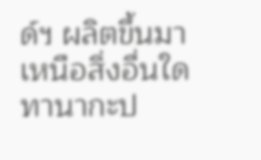ด์ฯ ผลิตขึ้นมา เหนือสิ่งอื่นใด ทานากะป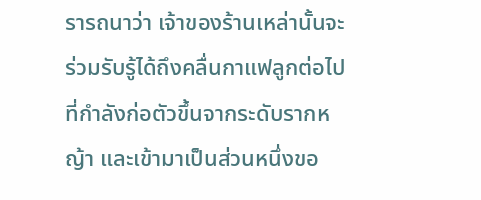รารถนาว่า เจ้าของร้านเหล่านั้นจะร่วมรับรู้ได้ถึงคลื่นกาแฟลูกต่อไปที่กำลังก่อตัวขึ้นจากระดับรากหญ้า และเข้ามาเป็นส่วนหนึ่งขอ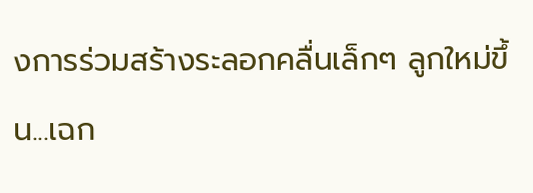งการร่วมสร้างระลอกคลื่นเล็กๆ ลูกใหม่ขึ้น...เฉก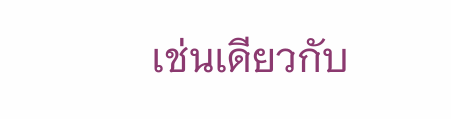เช่นเดียวกับ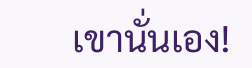เขานั่นเอง!